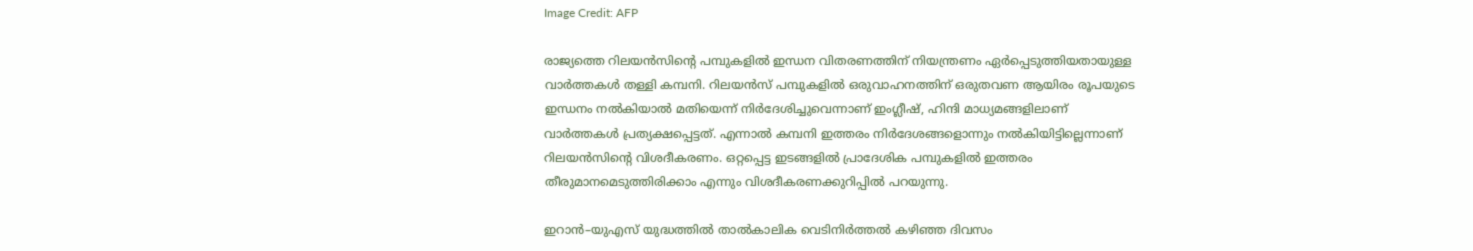Image Credit: AFP

രാജ്യത്തെ റിലയന്‍സിന്‍റെ പമ്പുകളില്‍ ഇന്ധന വിതരണത്തിന് നിയന്ത്രണം ഏര്‍പ്പെടുത്തിയതായുള്ള വാര്‍ത്തകള്‍ തള്ളി കമ്പനി. റിലയന്‍സ് പമ്പുകളില്‍ ഒരുവാഹനത്തിന് ഒരുതവണ ആയിരം രൂപയുടെ ഇന്ധനം നല്‍കിയാല്‍ മതിയെന്ന് നിര്‍ദേശിച്ചുവെന്നാണ് ഇംഗ്ലീഷ്, ഹിന്ദി മാധ്യമങ്ങളിലാണ് വാര്‍ത്തകള്‍ പ്രത്യക്ഷപ്പെട്ടത്. എന്നാല്‍ കമ്പനി ഇത്തരം നിര്‍ദേശങ്ങളൊന്നും നല്‍കിയിട്ടില്ലെന്നാണ് റിലയന്‍സിന്‍റെ വിശദീകരണം. ഒറ്റപ്പെട്ട ഇടങ്ങളിൽ പ്രാദേശിക പമ്പുകളിൽ ഇത്തരം തീരുമാനമെടുത്തിരിക്കാം എന്നും വിശദീകരണക്കുറിപ്പില്‍ പറയുന്നു.

ഇറാന്‍–യുഎസ് യുദ്ധത്തില്‍ താല്‍കാലിക വെടിനിര്‍ത്തല്‍ കഴിഞ്ഞ ദിവസം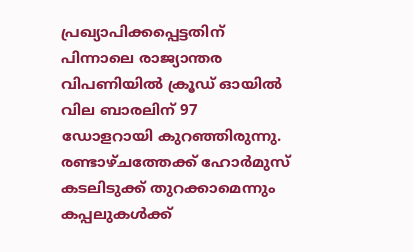പ്രഖ്യാപിക്കപ്പെട്ടതിന് പിന്നാലെ രാജ്യാന്തര വിപണിയില്‍ ക്രൂഡ് ഓയില്‍ വില ബാരലിന് 97  ഡോളറായി കുറഞ്ഞിരുന്നു. രണ്ടാഴ്ചത്തേക്ക് ഹോര്‍മുസ് കടലിടുക്ക് തുറക്കാമെന്നും കപ്പലുകള്‍ക്ക്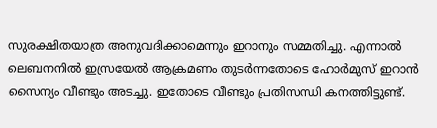സുരക്ഷിതയാത്ര അനുവദിക്കാമെന്നും ഇറാനും സമ്മതിച്ചു. എന്നാല്‍ ലെബനനില്‍ ഇസ്രയേല്‍ ആക്രമണം തുടര്‍ന്നതോടെ ഹോര്‍മുസ് ഇറാന്‍ സൈന്യം വീണ്ടും അടച്ചു. ഇതോടെ വീണ്ടും പ്രതിസന്ധി കനത്തിട്ടുണ്ട്.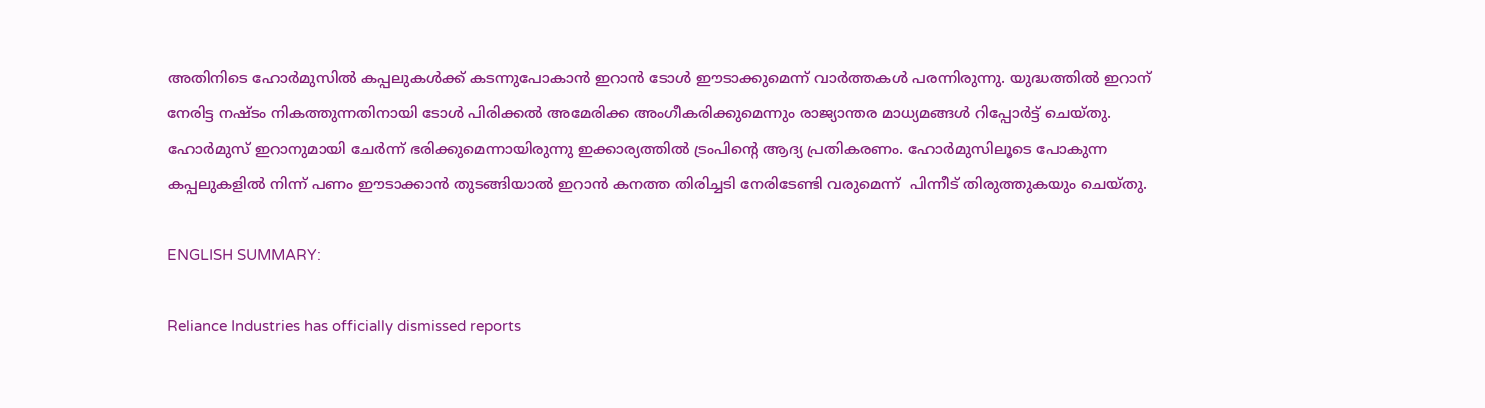അതിനിടെ ഹോര്‍മുസില്‍ കപ്പലുകള്‍ക്ക് കടന്നുപോകാന്‍ ഇറാന്‍ ടോള്‍ ഈടാക്കുമെന്ന് വാര്‍ത്തകള്‍ പരന്നിരുന്നു. യുദ്ധത്തില്‍ ഇറാന് നേരിട്ട നഷ്ടം നികത്തുന്നതിനായി ടോള്‍ പിരിക്കല്‍ അമേരിക്ക അംഗീകരിക്കുമെന്നും രാജ്യാന്തര മാധ്യമങ്ങള്‍ റിപ്പോര്‍ട്ട് ചെയ്തു. ഹോര്‍മുസ് ഇറാനുമായി ചേര്‍ന്ന് ഭരിക്കുമെന്നായിരുന്നു ഇക്കാര്യത്തില്‍ ട്രംപിന്‍റെ ആദ്യ പ്രതികരണം. ഹോര്‍മുസിലൂടെ പോകുന്ന കപ്പലുകളില്‍ നിന്ന് പണം ഈടാക്കാന്‍ തുടങ്ങിയാല്‍ ഇറാന്‍ കനത്ത തിരിച്ചടി നേരിടേണ്ടി വരുമെന്ന്  പിന്നീട് തിരുത്തുകയും ചെയ്തു.

ENGLISH SUMMARY:

Reliance Industries has officially dismissed reports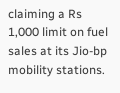claiming a Rs 1,000 limit on fuel sales at its Jio-bp mobility stations.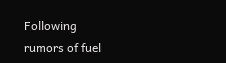Following rumors of fuel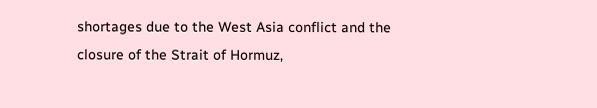shortages due to the West Asia conflict and the closure of the Strait of Hormuz,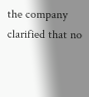the company clarified that no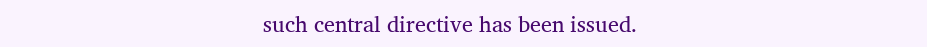such central directive has been issued.